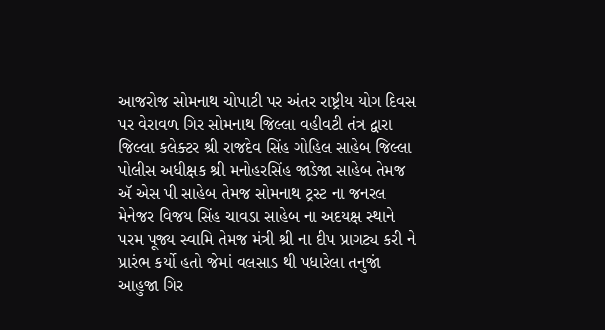આજરોજ સોમનાથ ચોપાટી પર અંતર રાષ્ટ્રીય યોગ દિવસ પર વેરાવળ ગિર સોમનાથ જિલ્લા વહીવટી તંત્ર દ્વારા જિલ્લા કલેક્ટર શ્રી રાજદેવ સિંહ ગોહિલ સાહેબ જિલ્લા પોલીસ અધીક્ષક શ્રી મનોહરસિંહ જાડેજા સાહેબ તેમજ ઍ એસ પી સાહેબ તેમજ સોમનાથ ટ્રસ્ટ ના જનરલ મેનેજર વિજય સિંહ ચાવડા સાહેબ ના અદયક્ષ સ્થાને પરમ પૂજ્ય સ્વામિ તેમજ મંત્રી શ્રી ના દીપ પ્રાગટ્ય કરી ને પ્રારંભ કર્યો હતો જેમાં વલસાડ થી પધારેલા તનુજાં આહુજા ગિર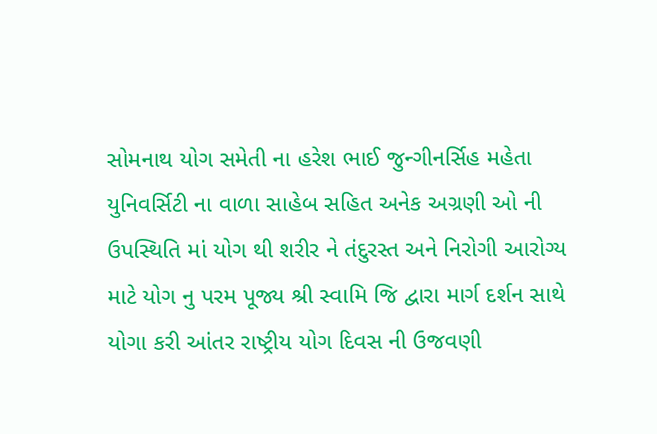સોમનાથ યોગ સમેતી ના હરેશ ભાઈ જુન્ગીનર્સિહ મહેતા યુનિવર્સિટી ના વાળા સાહેબ સહિત અનેક અગ્રણી ઓ ની ઉપસ્થિતિ માં યોગ થી શરીર ને તંદુરસ્ત અને નિરોગી આરોગ્ય માટે યોગ નુ પરમ પૂજ્ય શ્રી સ્વામિ જિ દ્વારા માર્ગ દર્શન સાથે યોગા કરી આંતર રાષ્ટ્રીય યોગ દિવસ ની ઉજવણી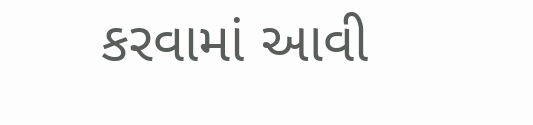કરવામાં આવી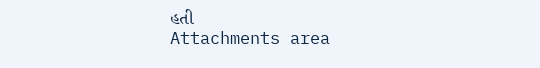હતી
Attachments area